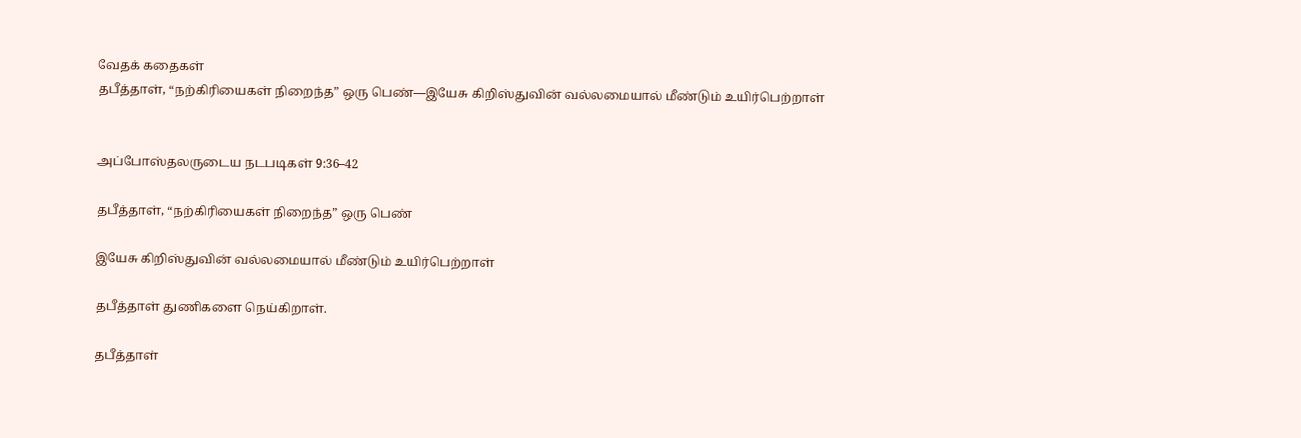வேதக் கதைகள்
தபீத்தாள், “நற்கிரியைகள் நிறைந்த” ஒரு பெண்—இயேசு கிறிஸ்துவின் வல்லமையால் மீண்டும் உயிர்பெற்றாள்


அப்போஸ்தலருடைய நடபடிகள் 9:36–42

தபீத்தாள், “நற்கிரியைகள் நிறைந்த” ஒரு பெண்

இயேசு கிறிஸ்துவின் வல்லமையால் மீண்டும் உயிர்பெற்றாள்

தபீத்தாள் துணிகளை நெய்கிறாள்.

தபீத்தாள்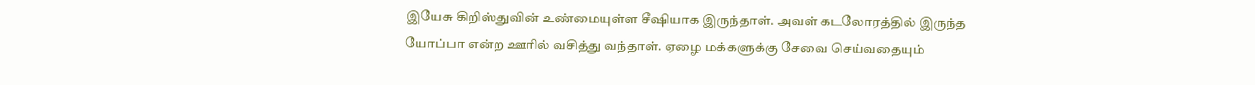இயேசு கிறிஸ்துவின் உண்மையுள்ள சீஷியாக இருந்தாள். அவள் கடலோரத்தில் இருந்த யோப்பா என்ற ஊரில் வசித்து வந்தாள். ஏழை மக்களுக்கு சேவை செய்வதையும்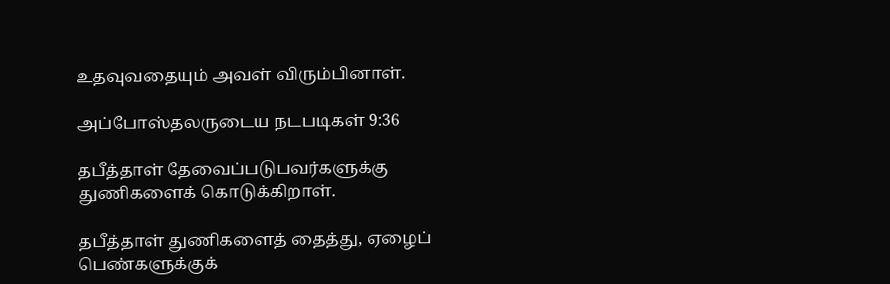உதவுவதையும் அவள் விரும்பினாள்.

அப்போஸ்தலருடைய நடபடிகள் 9:36

தபீத்தாள் தேவைப்படுபவர்களுக்கு துணிகளைக் கொடுக்கிறாள்.

தபீத்தாள் துணிகளைத் தைத்து, ஏழைப் பெண்களுக்குக்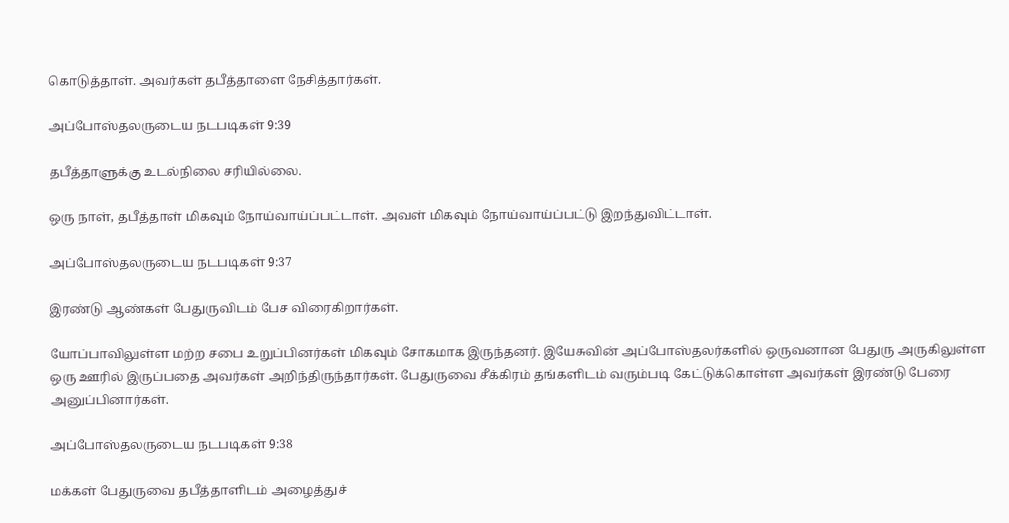கொடுத்தாள். அவர்கள் தபீத்தாளை நேசித்தார்கள்.

அப்போஸ்தலருடைய நடபடிகள் 9:39

தபீத்தாளுக்கு உடல்நிலை சரியில்லை.

ஒரு நாள், தபீத்தாள் மிகவும் நோய்வாய்ப்பட்டாள். அவள் மிகவும் நோய்வாய்ப்பட்டு இறந்துவிட்டாள்.

அப்போஸ்தலருடைய நடபடிகள் 9:37

இரண்டு ஆண்கள் பேதுருவிடம் பேச விரைகிறார்கள்.

யோப்பாவிலுள்ள மற்ற சபை உறுப்பினர்கள் மிகவும் சோகமாக இருந்தனர். இயேசுவின் அப்போஸ்தலர்களில் ஒருவனான பேதுரு அருகிலுள்ள ஒரு ஊரில் இருப்பதை அவர்கள் அறிந்திருந்தார்கள். பேதுருவை சீக்கிரம் தங்களிடம் வரும்படி கேட்டுக்கொள்ள அவர்கள் இரண்டு பேரை அனுப்பினார்கள்.

அப்போஸ்தலருடைய நடபடிகள் 9:38

மக்கள் பேதுருவை தபீத்தாளிடம் அழைத்துச்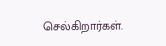செல்கிறார்கள்.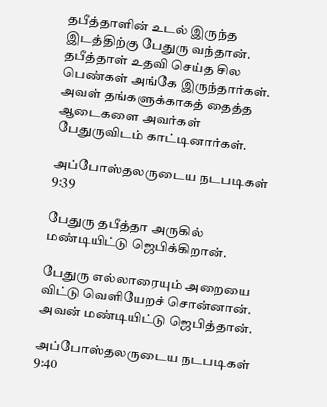தபீத்தாளின் உடல் இருந்த இடத்திற்கு பேதுரு வந்தான். தபீத்தாள் உதவி செய்த சில பெண்கள் அங்கே இருந்தார்கள். அவள் தங்களுக்காகத் தைத்த ஆடைகளை அவர்கள் பேதுருவிடம் காட்டினார்கள்.

அப்போஸ்தலருடைய நடபடிகள் 9:39

பேதுரு தபீத்தா அருகில் மண்டியிட்டு ஜெபிக்கிறான்.

பேதுரு எல்லாரையும் அறையை விட்டு வெளியேறச் சொன்னான். அவன் மண்டியிட்டு ஜெபித்தான்.

அப்போஸ்தலருடைய நடபடிகள் 9:40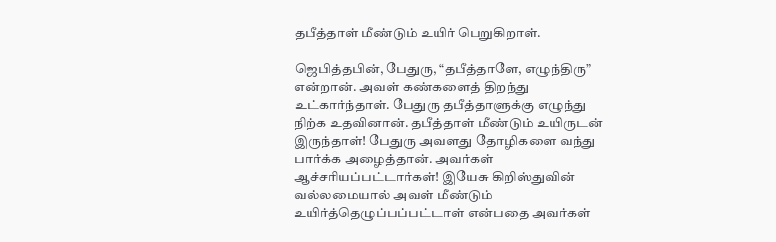தபீத்தாள் மீண்டும் உயிர் பெறுகிறாள்.

ஜெபித்தபின், பேதுரு, “தபீத்தாளே, எழுந்திரு” என்றான். அவள் கண்களைத் திறந்து உட்கார்ந்தாள். பேதுரு தபீத்தாளுக்கு எழுந்து நிற்க உதவினான். தபீத்தாள் மீண்டும் உயிருடன் இருந்தாள்! பேதுரு அவளது தோழிகளை வந்து பார்க்க அழைத்தான். அவர்கள் ஆச்சரியப்பட்டார்கள்! இயேசு கிறிஸ்துவின் வல்லமையால் அவள் மீண்டும் உயிர்த்தெழுப்பப்பட்டாள் என்பதை அவர்கள்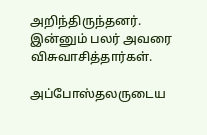அறிந்திருந்தனர். இன்னும் பலர் அவரை விசுவாசித்தார்கள்.

அப்போஸ்தலருடைய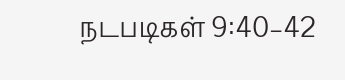நடபடிகள் 9:40–42